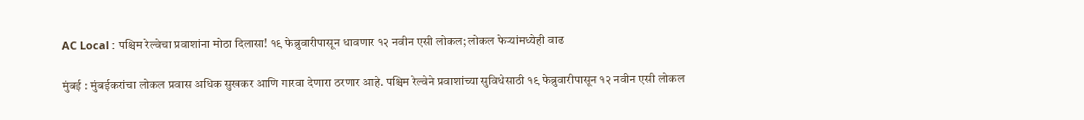AC Local : पश्चिम रेल्वेचा प्रवाशांना मोठा दिलासा! १९ फेब्रुवारीपासून धावणार १२ नवीन एसी लोकल; लोकल फेऱ्यांमध्येही वाढ

मुंबई : मुंबईकरांचा लोकल प्रवास अधिक सुखकर आणि गारवा देणारा ठरणार आहे. पश्चिम रेल्वेने प्रवाशांच्या सुविधेसाठी १९ फेब्रुवारीपासून १२ नवीन एसी लोकल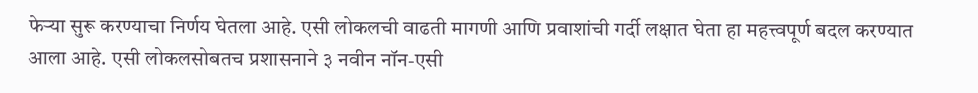फेऱ्या सुरू करण्याचा निर्णय घेतला आहे. एसी लोकलची वाढती मागणी आणि प्रवाशांची गर्दी लक्षात घेता हा महत्त्वपूर्ण बदल करण्यात आला आहे. एसी लोकलसोबतच प्रशासनाने ३ नवीन नॉन-एसी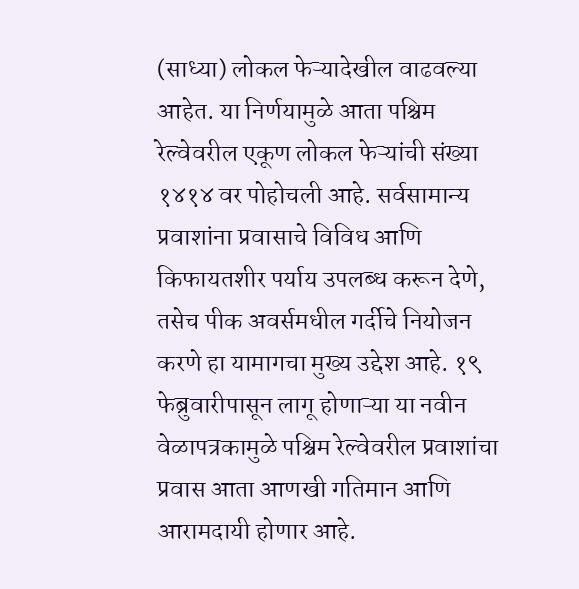(साध्या) लोकल फेऱ्यादेखील वाढवल्या आहेत. या निर्णयामुळे आता पश्चिम रेल्वेवरील एकूण लोकल फेऱ्यांची संख्या १४१४ वर पोहोचली आहे. सर्वसामान्य प्रवाशांना प्रवासाचे विविध आणि किफायतशीर पर्याय उपलब्ध करून देणे, तसेच पीक अवर्समधील गर्दीचे नियोजन करणे हा यामागचा मुख्य उद्देश आहे. १९ फेब्रुवारीपासून लागू होणाऱ्या या नवीन वेळापत्रकामुळे पश्चिम रेल्वेवरील प्रवाशांचा प्रवास आता आणखी गतिमान आणि आरामदायी होणार आहे.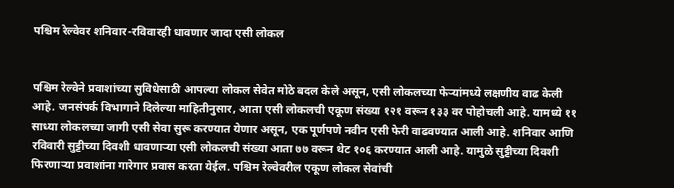पश्चिम रेल्वेवर शनिवार-रविवारही धावणार जादा एसी लोकल


पश्चिम रेल्वेने प्रवाशांच्या सुविधेसाठी आपल्या लोकल सेवेत मोठे बदल केले असून, एसी लोकलच्या फेऱ्यांमध्ये लक्षणीय वाढ केली आहे. जनसंपर्क विभागाने दिलेल्या माहितीनुसार, आता एसी लोकलची एकूण संख्या १२१ वरून १३३ वर पोहोचली आहे. यामध्ये ११ साध्या लोकलच्या जागी एसी सेवा सुरू करण्यात येणार असून, एक पूर्णपणे नवीन एसी फेरी वाढवण्यात आली आहे. शनिवार आणि रविवारी सुट्टीच्या दिवशी धावणाऱ्या एसी लोकलची संख्या आता ७७ वरून थेट १०६ करण्यात आली आहे. यामुळे सुट्टीच्या दिवशी फिरणाऱ्या प्रवाशांना गारेगार प्रवास करता येईल. पश्चिम रेल्वेवरील एकूण लोकल सेवांची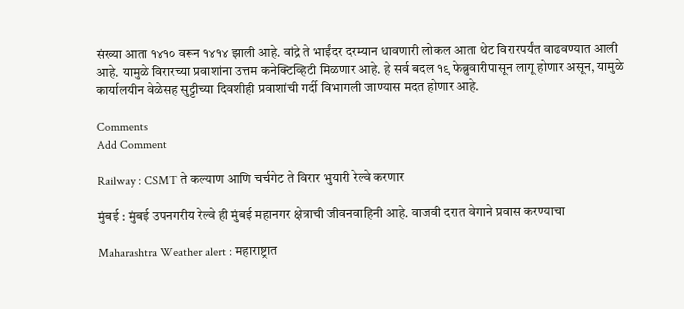संख्या आता १४१० वरून १४१४ झाली आहे. वांद्रे ते भाईंदर दरम्यान धावणारी लोकल आता थेट विरारपर्यंत वाढवण्यात आली आहे. यामुळे विरारच्या प्रवाशांना उत्तम कनेक्टिव्हिटी मिळणार आहे. हे सर्व बदल १९ फेब्रुवारीपासून लागू होणार असून, यामुळे कार्यालयीन वेळेसह सुट्टीच्या दिवशीही प्रवाशांची गर्दी विभागली जाण्यास मदत होणार आहे.

Comments
Add Comment

Railway : CSMT ते कल्याण आणि चर्चगेट ते विरार भुयारी रेल्वे करणार

मुंबई : मुंबई उपनगरीय रेल्वे ही मुंबई महानगर क्षेत्राची जीवनवाहिनी आहे. वाजवी दरात वेगाने प्रवास करण्याचा

Maharashtra Weather alert : महाराष्ट्रात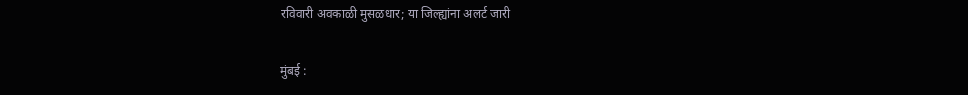रविवारी अवकाळी मुसळधार; या जिल्ह्यांना अलर्ट जारी

मुंबई :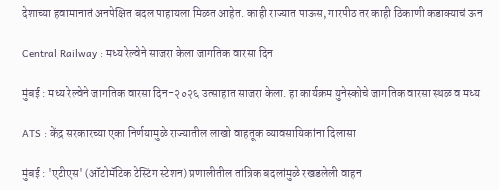देशाच्या हवामानातं अनपेक्षित बदल पाहायला मिळत आहेत. काही राज्यात पाऊस, गारपीठ तर काही ठिकाणी कडाक्याचं ऊन

Central Railway : मध्य रेल्वेने साजरा केला जागतिक वारसा दिन

मुंबई : मध्य रेल्वेने जागतिक वारसा दिन-२०२६ उत्साहात साजरा केला. हा कार्यक्रम युनेस्कोचे जागतिक वारसा स्थळ व मध्य

ATS : केंद्र सरकारच्या एका निर्णयामुळे राज्यातील लाखो वाहतूक व्यावसायिकांना दिलासा

मुंबई : 'एटीएस' (ऑटोमॅटिक टेस्टिंग स्टेशन) प्रणालीतील तांत्रिक बदलांमुळे रखडलेली वाहन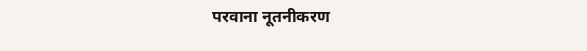परवाना नूतनीकरण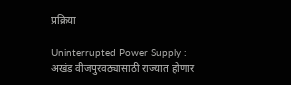प्रक्रिया

Uninterrupted Power Supply : अखंड वीजपुरवठ्यासाठी राज्यात होणार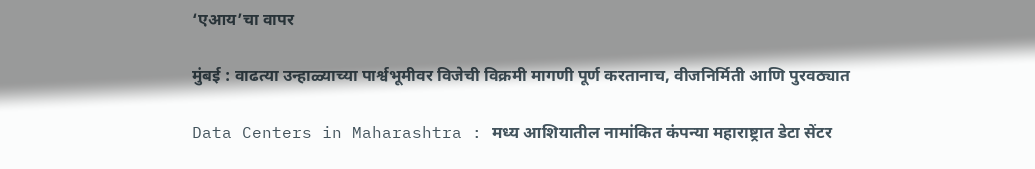‘एआय’चा वापर

मुंबई : वाढत्या उन्हाळ्याच्या पार्श्वभूमीवर विजेची विक्रमी मागणी पूर्ण करतानाच, वीजनिर्मिती आणि पुरवठ्यात

Data Centers in Maharashtra : मध्य आशियातील नामांकित कंपन्या महाराष्ट्रात डेटा सेंटर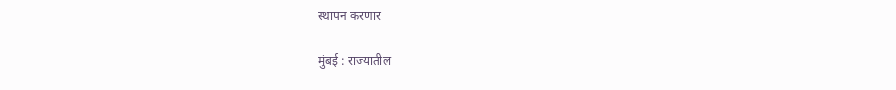स्थापन करणार

मुंबई : राज्यातील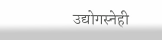उद्योगस्नेही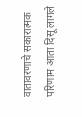वातावरणाचे सकारात्मक परिणाम आता दिसू लागले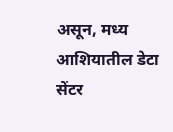असून, मध्य आशियातील डेटा सेंटर